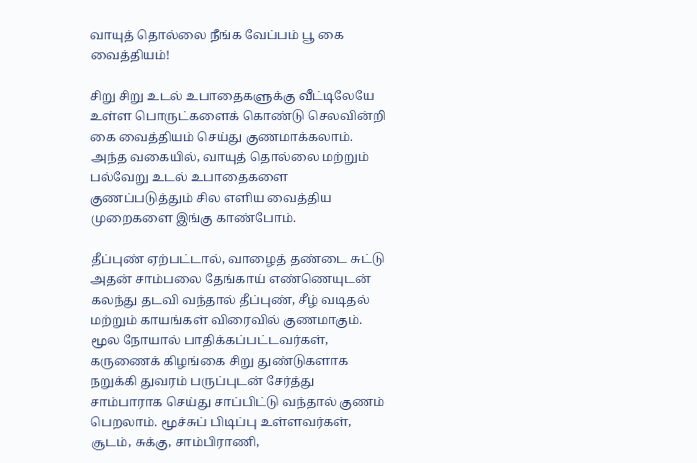வாயுத் தொல்லை நீங்க வேப்பம் பூ கை வைத்தியம்!

சிறு சிறு உடல் உபாதைகளுக்கு வீட்டிலேயே உள்ள பொருட்களைக் கொண்டு செலவின்றி கை வைத்தியம் செய்து குணமாக்கலாம். அந்த வகையில், வாயுத் தொல்லை மற்றும் பல்வேறு உடல் உபாதைகளை குணப்படுத்தும் சில எளிய வைத்திய முறைகளை இங்கு காண்போம்.

தீப்புண் ஏற்பட்டால், வாழைத் தண்டை சுட்டு அதன் சாம்பலை தேங்காய் எண்ணெயுடன் கலந்து தடவி வந்தால் தீப்புண், சீழ் வடிதல் மற்றும் காயங்கள் விரைவில் குணமாகும். மூல நோயால் பாதிக்கப்பட்டவர்கள், கருணைக் கிழங்கை சிறு துண்டுகளாக நறுக்கி துவரம் பருப்புடன் சேர்த்து சாம்பாராக செய்து சாப்பிட்டு வந்தால் குணம் பெறலாம். மூச்சுப் பிடிப்பு உள்ளவர்கள், சூடம், சுக்கு, சாம்பிராணி,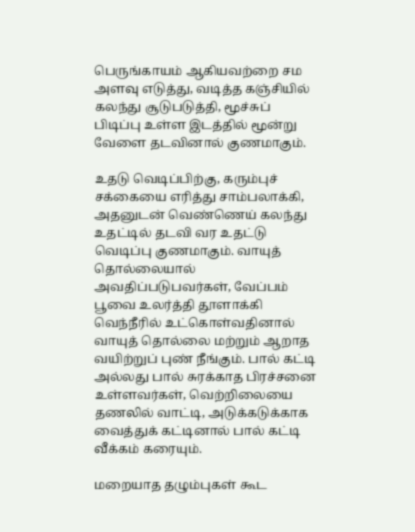பெருங்காயம் ஆகியவற்றை சம அளவு எடுத்து, வடித்த கஞ்சியில் கலந்து சூடுபடுத்தி, மூச்சுப் பிடிப்பு உள்ள இடத்தில் மூன்று வேளை தடவினால் குணமாகும்.

உதடு வெடிப்பிற்கு, கரும்புச் சக்கையை எரித்து சாம்பலாக்கி, அதனுடன் வெண்ணெய் கலந்து உதட்டில் தடவி வர உதட்டு வெடிப்பு குணமாகும். வாயுத் தொல்லையால் அவதிப்படுபவர்கள், வேப்பம் பூவை உலர்த்தி தூளாக்கி வெந்நீரில் உட்கொள்வதினால் வாயுத் தொல்லை மற்றும் ஆறாத வயிற்றுப் புண் நீங்கும். பால் கட்டி அல்லது பால் சுரக்காத பிரச்சனை உள்ளவர்கள், வெற்றிலையை தணலில் வாட்டி, அடுக்கடுக்காக வைத்துக் கட்டினால் பால் கட்டி வீக்கம் கரையும்.

மறையாத தழும்புகள் கூட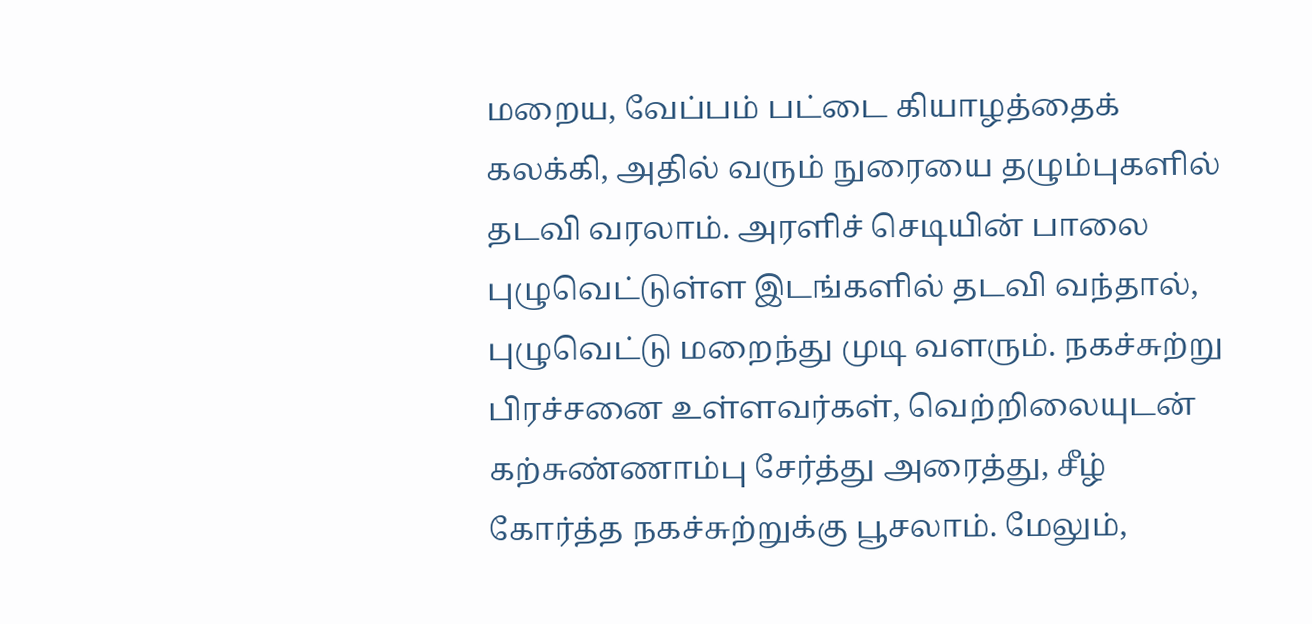மறைய, வேப்பம் பட்டை கியாழத்தைக் கலக்கி, அதில் வரும் நுரையை தழும்புகளில் தடவி வரலாம். அரளிச் செடியின் பாலை புழுவெட்டுள்ள இடங்களில் தடவி வந்தால், புழுவெட்டு மறைந்து முடி வளரும். நகச்சுற்று பிரச்சனை உள்ளவர்கள், வெற்றிலையுடன் கற்சுண்ணாம்பு சேர்த்து அரைத்து, சீழ் கோர்த்த நகச்சுற்றுக்கு பூசலாம். மேலும்,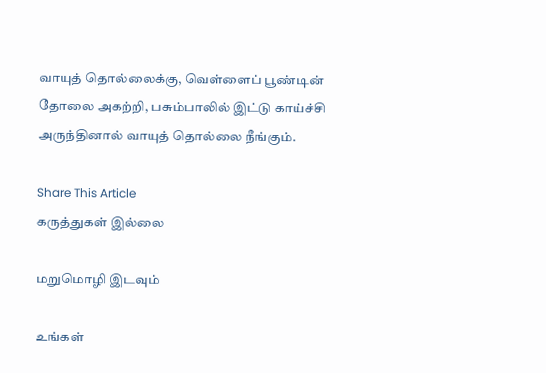வாயுத் தொல்லைக்கு, வெள்ளைப் பூண்டின் தோலை அகற்றி, பசும்பாலில் இட்டு காய்ச்சி அருந்தினால் வாயுத் தொல்லை நீங்கும்.

Share This Article
கருத்துகள் இல்லை

மறுமொழி இடவும்

உங்கள்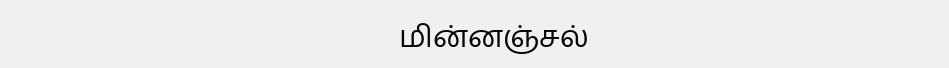மின்னஞ்சல்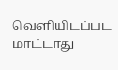வெளியிடப்பட மாட்டாது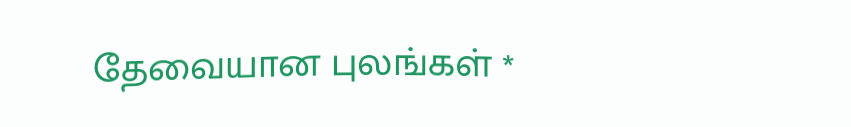தேவையான புலங்கள் *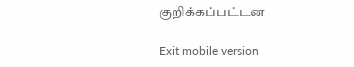குறிக்கப்பட்டன

Exit mobile version